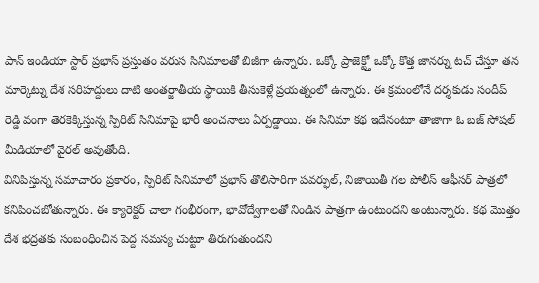పాన్ ఇండియా స్టార్ ప్రభాస్ ప్రస్తుతం వరుస సినిమాలతో బిజీగా ఉన్నారు. ఒక్కో ప్రాజెక్ట్తో ఒక్కో కొత్త జానర్ను టచ్ చేస్తూ తన మార్కెట్ను దేశ సరిహద్దులు దాటి అంతర్జాతీయ స్థాయికి తీసుకెళ్లే ప్రయత్నంలో ఉన్నారు. ఈ క్రమంలోనే దర్శకుడు సందీప్ రెడ్డి వంగా తెరకెక్కిస్తున్న స్పిరిట్ సినిమాపై భారీ అంచనాలు ఏర్పడ్డాయి. ఈ సినిమా కథ ఇదేనంటూ తాజాగా ఓ బజ్ సోషల్ మీడియాలో వైరల్ అవుతోంది.
వినిపిస్తున్న సమాచారం ప్రకారం, స్పిరిట్ సినిమాలో ప్రభాస్ తొలిసారిగా పవర్ఫుల్, నిజాయితీ గల పోలీస్ ఆఫీసర్ పాత్రలో కనిపించబోతున్నారు. ఈ క్యారెక్టర్ చాలా గంభీరంగా, భావోద్వేగాలతో నిండిన పాత్రగా ఉంటుందని అంటున్నారు. కథ మొత్తం దేశ భద్రతకు సంబంధించిన పెద్ద సమస్య చుట్టూ తిరుగుతుందని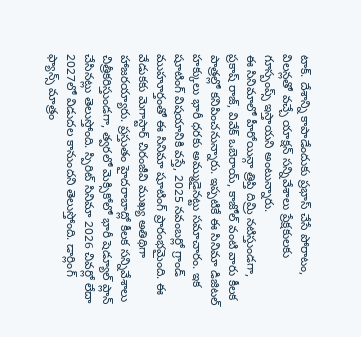టాక్. దేశాన్ని కాపాడేందుకు ప్రభాస్ చేసే పోరాటం, విలన్లతో వచ్చే యాక్షన్ సన్నివేశాలు ప్రేక్షకులకు గూస్బంప్స్ ఇస్తాయని అంటున్నారు.
ఈ సినిమాలో హీరోయిన్గా త్రిప్తి దిమ్రి నటిస్తుండగా, ప్రకాష్ రాజ్, వివేక్ ఒబెరాయ్, కాజోల్ వంటి వారు కీలక పాత్రల్లో కనిపించనున్నారు. ఇప్పటికే ఈ సినిమా డిజిటల్ హక్కులు భారీ ధరకు అమ్ముడైనట్టు సమాచారం. ఇక షూటింగ్ విషయానికి వస్తే, 2025 నవంబర్లో గ్రాండ్ ముహూర్తంతో ఈ సినిమా షూటింగ్ ప్రారంభమైంది. ఈ వేడుకకు మెగాస్టార్ చిరంజీవి ముఖ్య అతిథిగా హాజరయ్యారు. ప్రస్తుతం హైదరాబాద్లో కీలక సన్నివేశాలు చిత్రీకరిస్తుండగా, త్వరలో మెక్సికోలో భారీ షెడ్యూల్ ప్లాన్ చేసినట్లు తెలుస్తోంది. స్పిరిట్ సినిమా 2026 చివర్లో లేదా 2027లో విడుదల కానుందని తెలుస్తోంది. డార్లింగ్ ఫ్యాన్స్ మాత్రం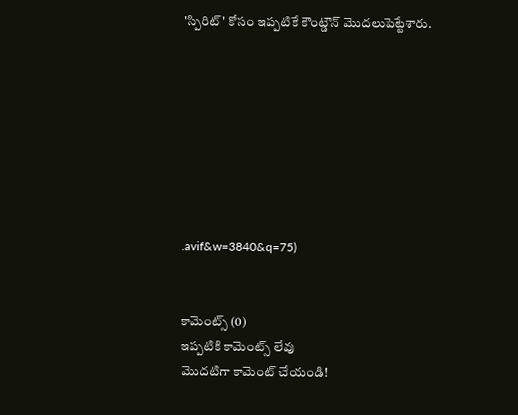'స్పిరిట్' కోసం ఇప్పటికే కౌంట్డౌన్ మొదలుపెట్టేశారు.








.avif&w=3840&q=75)


కామెంట్స్ (0)
ఇప్పటికి కామెంట్స్ లేవు
మొదటిగా కామెంట్ చేయండి!